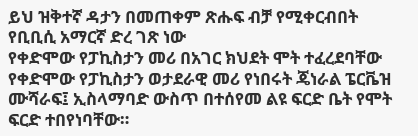ይህ ዝቅተኛ ዳታን በመጠቀም ጽሑፍ ብቻ የሚቀርብበት የቢቢሲ አማርኛ ድረ ገጽ ነው
የቀድሞው የፓኪስታን መሪ በአገር ክህደት ሞት ተፈረደባቸው
የቀድሞው የፓኪስታን ወታደራዊ መሪ የነበሩት ጄነራል ፔርቬዝ ሙሻራፍ፤ ኢስላማባድ ውስጥ በተሰየመ ልዩ ፍርድ ቤት የሞት ፍርድ ተበየነባቸው።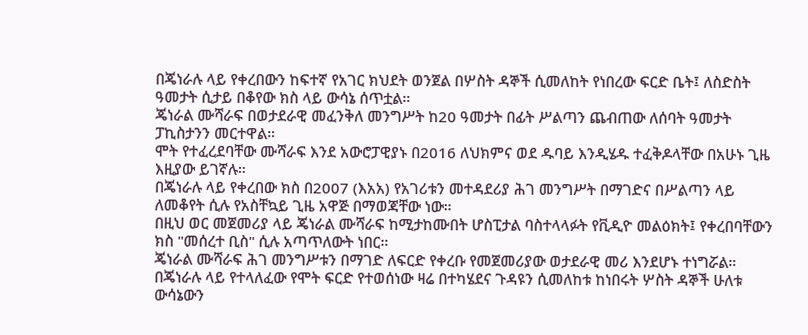በጄነራሉ ላይ የቀረበውን ከፍተኛ የአገር ክህደት ወንጀል በሦስት ዳኞች ሲመለከት የነበረው ፍርድ ቤት፤ ለስድስት ዓመታት ሲታይ በቆየው ክስ ላይ ውሳኔ ሰጥቷል።
ጄነራል ሙሻራፍ በወታደራዊ መፈንቅለ መንግሥት ከ20 ዓመታት በፊት ሥልጣን ጨብጠው ለሰባት ዓመታት ፓኪስታንን መርተዋል።
ሞት የተፈረደባቸው ሙሻራፍ እንደ አውሮፓዊያኑ በ2016 ለህክምና ወደ ዱባይ እንዲሄዱ ተፈቅዶላቸው በአሁኑ ጊዜ እዚያው ይገኛሉ።
በጄነራሉ ላይ የቀረበው ክስ በ2007 (እአአ) የአገሪቱን መተዳደሪያ ሕገ መንግሥት በማገድና በሥልጣን ላይ ለመቆየት ሲሉ የአስቸኳይ ጊዜ አዋጅ በማወጃቸው ነው።
በዚህ ወር መጀመሪያ ላይ ጄነራል ሙሻራፍ ከሚታከሙበት ሆስፒታል ባስተላላፉት የቪዲዮ መልዕክት፤ የቀረበባቸውን ክስ "መሰረተ ቢስ" ሲሉ አጣጥለውት ነበር።
ጄነራል ሙሻራፍ ሕገ መንግሥቱን በማገድ ለፍርድ የቀረቡ የመጀመሪያው ወታደራዊ መሪ እንደሆኑ ተነግሯል።
በጄነራሉ ላይ የተላለፈው የሞት ፍርድ የተወሰነው ዛሬ በተካሄደና ጉዳዩን ሲመለከቱ ከነበሩት ሦስት ዳኞች ሁለቱ ውሳኔውን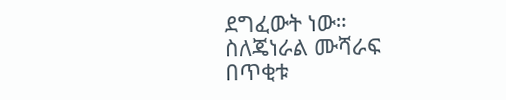ደግፈውት ነው።
ስለጄነራል ሙሻራፍ በጥቂቱ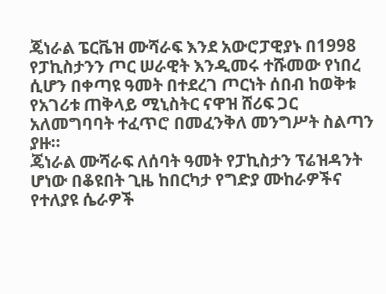ጄነራል ፔርቬዝ ሙሻራፍ እንደ አውሮፓዊያኑ በ1998 የፓኪስታንን ጦር ሠራዊት እንዲመሩ ተሹመው የነበረ ሲሆን በቀጣዩ ዓመት በተደረገ ጦርነት ሰበብ ከወቅቱ የአገሪቱ ጠቅላይ ሚኒስትር ናዋዝ ሸሪፍ ጋር አለመግባባት ተፈጥሮ በመፈንቅለ መንግሥት ስልጣን ያዙ።
ጄነራል ሙሻራፍ ለሰባት ዓመት የፓኪስታን ፕሬዝዳንት ሆነው በቆዩበት ጊዜ ከበርካታ የግድያ ሙከራዎችና የተለያዩ ሴራዎች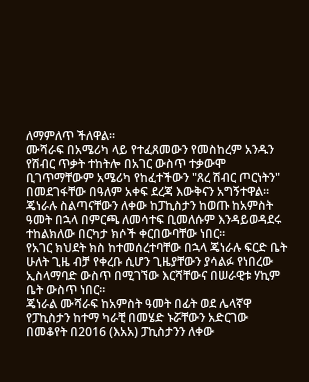ለማምለጥ ችለዋል።
ሙሻራፍ በአሜሪካ ላይ የተፈጸመውን የመስከረም አንዱን የሽብር ጥቃት ተከትሎ በአገር ውስጥ ተቃውሞ ቢገጥማቸውም አሜሪካ የከፈተችውን "ጸረ ሽብር ጦርነትን" በመደገፋቸው በዓለም አቀፍ ደረጃ እውቅናን አግኝተዋል።
ጄነራሉ ስልጣናቸውን ለቀው ከፓኪስታን ከወጡ ከአምስት ዓመት በኋላ በምርጫ ለመሳተፍ ቢመለሱም እንዳይወዳደሩ ተከልክለው በርካታ ክሶች ቀርበውባቸው ነበር።
የአገር ክህደት ክስ ከተመሰረተባቸው በኋላ ጄነራሉ ፍርድ ቤት ሁለት ጊዜ ብቻ የቀረቡ ሲሆን ጊዜያቸውን ያሳልፉ የነበረው ኢስላማባድ ውስጥ በሚገኘው እርሻቸውና በሠራዊቱ ሃኪም ቤት ውስጥ ነበር።
ጄነራል ሙሻራፍ ከአምስት ዓመት በፊት ወደ ሌላኛዋ የፓኪስታን ከተማ ካራቺ በመሄድ ኑሯቸውን አድርገው በመቆየት በ2016 (እአአ) ፓኪስታንን ለቀው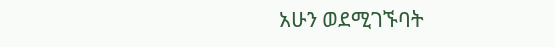አሁን ወደሚገኙባት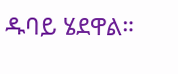ዱባይ ሄደዋል።